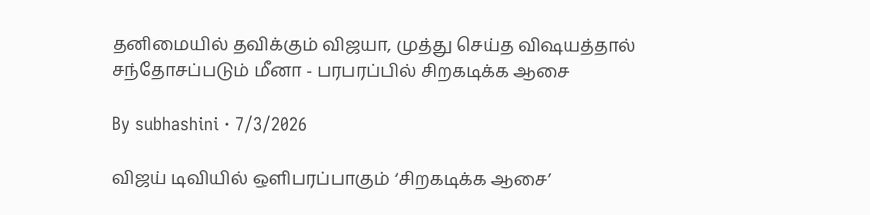தனிமையில் தவிக்கும் விஜயா, முத்து செய்த விஷயத்தால் சந்தோசப்படும் மீனா - பரபரப்பில் சிறகடிக்க ஆசை

By subhashini · 7/3/2026

விஜய் டிவியில் ஒளிபரப்பாகும் ‘சிறகடிக்க ஆசை’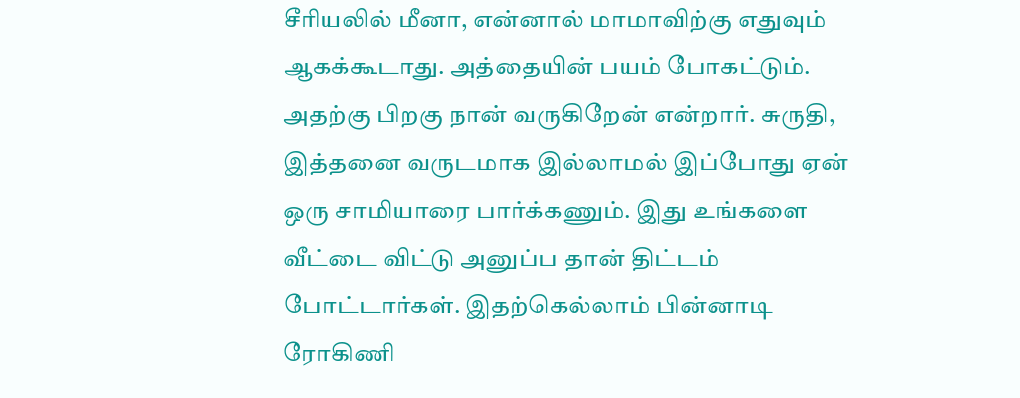சீரியலில் மீனா, என்னால் மாமாவிற்கு எதுவும் ஆகக்கூடாது. அத்தையின் பயம் போகட்டும். அதற்கு பிறகு நான் வருகிறேன் என்றார். சுருதி, இத்தனை வருடமாக இல்லாமல் இப்போது ஏன் ஒரு சாமியாரை பார்க்கணும். இது உங்களை வீட்டை விட்டு அனுப்ப தான் திட்டம் போட்டார்கள். இதற்கெல்லாம் பின்னாடி ரோகிணி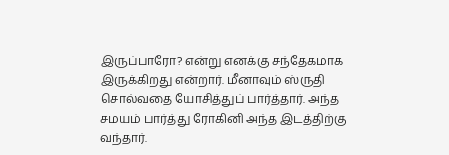இருப்பாரோ? என்று எனக்கு சந்தேகமாக இருக்கிறது என்றார். மீனாவும் ஸ்ருதி சொல்வதை யோசித்துப் பார்த்தார். அந்த சமயம் பார்த்து ரோகினி அந்த இடத்திற்கு வந்தார்.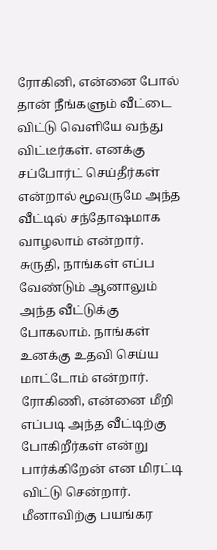ரோகினி, என்னை போல் தான் நீங்களும் வீட்டை விட்டு வெளியே வந்து விட்டீர்கள். எனக்கு சப்போர்ட் செய்தீர்கள் என்றால் மூவருமே அந்த வீட்டில் சந்தோஷமாக வாழலாம் என்றார். சுருதி, நாங்கள் எப்ப வேண்டும் ஆனாலும் அந்த வீட்டுக்கு போகலாம். நாங்கள் உனக்கு உதவி செய்ய மாட்டோம் என்றார். ரோகிணி, என்னை மீறி எப்படி அந்த வீட்டிற்கு போகிறீர்கள் என்று பார்க்கிறேன் என மிரட்டி விட்டு சென்றார். மீனாவிற்கு பயங்கர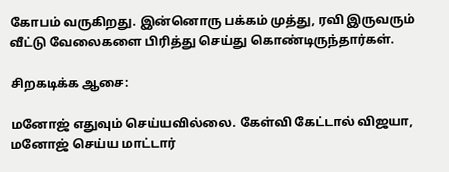கோபம் வருகிறது. இன்னொரு பக்கம் முத்து, ரவி இருவரும் வீட்டு வேலைகளை பிரித்து செய்து கொண்டிருந்தார்கள்.

சிறகடிக்க ஆசை:

மனோஜ் எதுவும் செய்யவில்லை. கேள்வி கேட்டால் விஜயா, மனோஜ் செய்ய மாட்டார்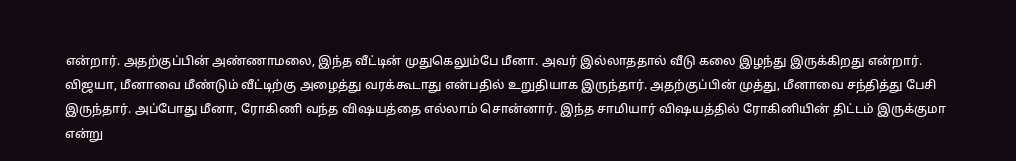என்றார். அதற்குப்பின் அண்ணாமலை, இந்த வீட்டின் முதுகெலும்பே மீனா. அவர் இல்லாததால் வீடு கலை இழந்து இருக்கிறது என்றார். விஜயா, மீனாவை மீண்டும் வீட்டிற்கு அழைத்து வரக்கூடாது என்பதில் உறுதியாக இருந்தார். அதற்குப்பின் முத்து, மீனாவை சந்தித்து பேசி இருந்தார். அப்போது மீனா, ரோகிணி வந்த விஷயத்தை எல்லாம் சொன்னார். இந்த சாமியார் விஷயத்தில் ரோகினியின் திட்டம் இருக்குமா என்று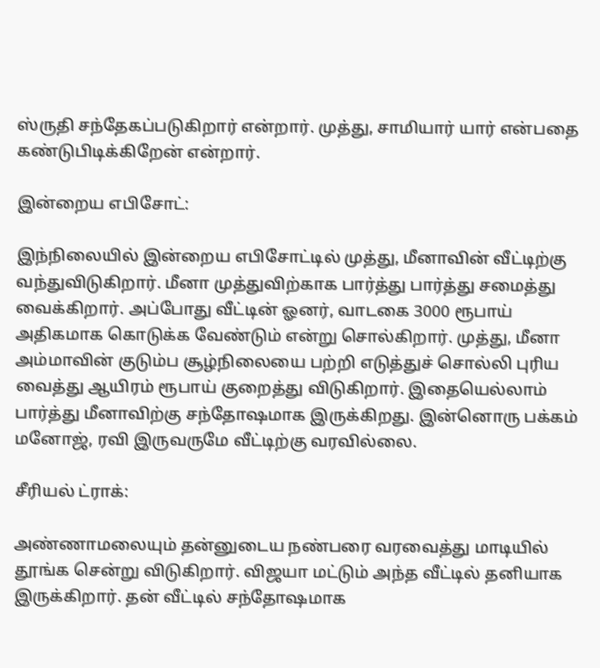ஸ்ருதி சந்தேகப்படுகிறார் என்றார். முத்து, சாமியார் யார் என்பதை கண்டுபிடிக்கிறேன் என்றார்.

இன்றைய எபிசோட்:

இந்நிலையில் இன்றைய எபிசோட்டில் முத்து, மீனாவின் வீட்டிற்கு வந்துவிடுகிறார். மீனா முத்துவிற்காக பார்த்து பார்த்து சமைத்து வைக்கிறார். அப்போது வீட்டின் ஓனர், வாடகை 3000 ரூபாய் அதிகமாக கொடுக்க வேண்டும் என்று சொல்கிறார். முத்து, மீனா அம்மாவின் குடும்ப சூழ்நிலையை பற்றி எடுத்துச் சொல்லி புரிய வைத்து ஆயிரம் ரூபாய் குறைத்து விடுகிறார். இதையெல்லாம் பார்த்து மீனாவிற்கு சந்தோஷமாக இருக்கிறது. இன்னொரு பக்கம் மனோஜ், ரவி இருவருமே வீட்டிற்கு வரவில்லை.

சீரியல் ட்ராக்:

அண்ணாமலையும் தன்னுடைய நண்பரை வரவைத்து மாடியில் தூங்க சென்று விடுகிறார். விஜயா மட்டும் அந்த வீட்டில் தனியாக இருக்கிறார். தன் வீட்டில் சந்தோஷமாக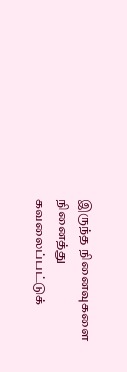இருந்த நினைவுகளை நினைத்து கவலைப்பட்டுக்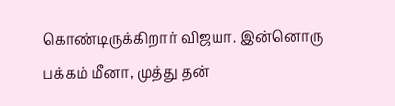கொண்டிருக்கிறார் விஜயா. இன்னொரு பக்கம் மீனா, முத்து தன்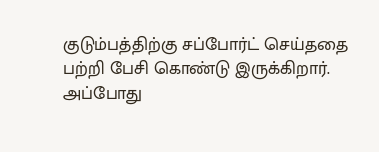குடும்பத்திற்கு சப்போர்ட் செய்ததை பற்றி பேசி கொண்டு இருக்கிறார். அப்போது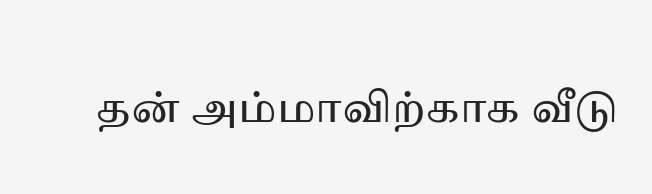தன் அம்மாவிற்காக வீடு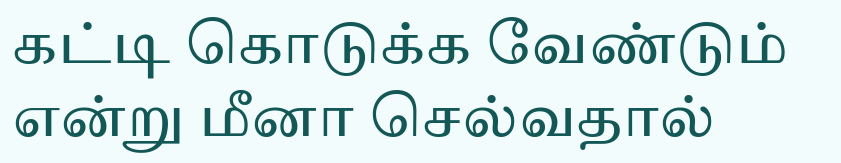கட்டி கொடுக்க வேண்டும் என்று மீனா செல்வதால்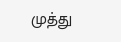முத்து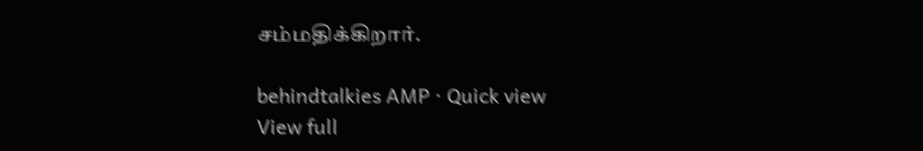சம்மதிக்கிறார்.

behindtalkies AMP · Quick view
View full